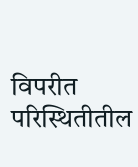विपरीत परिस्थितीतील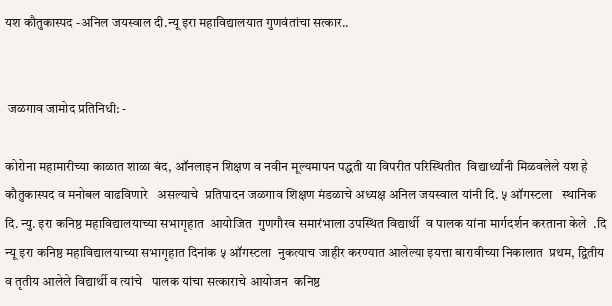यश कौतुकास्पद -अनिल जयस्वाल दी.न्यू इरा महाविद्यालयात गुणवंतांचा सत्कार..


 जळगाव जामोद प्रतिनिधी: -

कोरोना महामारीच्या काळात शाळा बंद, ऑनलाइन शिक्षण व नवीन मूल्यमापन पद्धती या विपरीत परिस्थितीत  विद्यार्थ्यांनी मिळवलेले यश हे   कौतुकास्पद व मनोबल वाढविणारे   असल्याचे  प्रतिपादन जळगाव शिक्षण मंडळाचे अध्यक्ष अनिल जयस्वाल यांनी दि. ५ ऑगस्टला   स्थानिक दि. न्यु. इरा कनिष्ठ महाविद्यालयाच्या सभागृहात  आयोजित  गुणगौरव समारंभाला उपस्थित विद्यार्थी  व पालक यांना मार्गदर्शन करताना केले  .दि न्यू इरा कनिष्ठ महाविद्यालयाच्या सभागृहात दिनांक ५ ऑगस्टला  नुकत्याच जाहीर करण्यात आलेल्या इयत्ता बारावीच्या निकालात  प्रथम, द्वितीय व तृतीय आलेले विद्यार्थी व त्यांचे   पालक यांचा सत्काराचे आयोजन  कनिष्ठ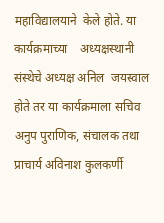महाविद्यालयाने  केले होते. या कार्यक्रमाच्या    अध्यक्षस्थानी संस्थेचे अध्यक्ष अनिल  जयस्वाल  होते तर या कार्यक्रमाला सचिव अनुप पुराणिक, संचालक तथा प्राचार्य अविनाश कुलकर्णी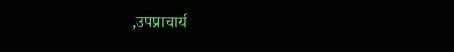,उपप्राचार्य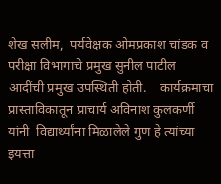शेख सलीम,  पर्यवेक्षक ओमप्रकाश चांडक व परीक्षा विभागाचे प्रमुख सुनील पाटील आदींची प्रमुख उपस्थिती होती.    कार्यक्रमाचा प्रास्ताविकातून प्राचार्य अविनाश कुलकर्णी यांनी  विद्यार्थ्यांना मिळालेले गुण हे त्यांच्या इयत्ता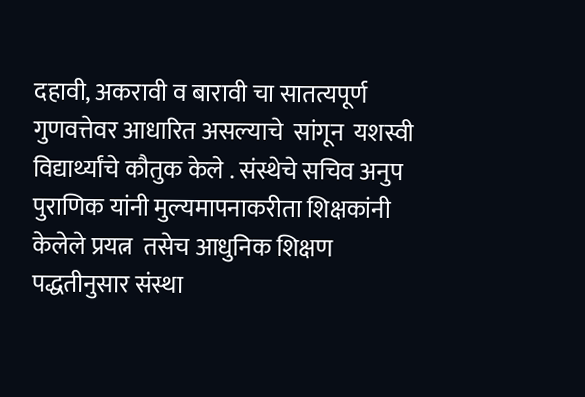दहावी, अकरावी व बारावी चा सातत्यपूर्ण गुणवत्तेवर आधारित असल्याचे  सांगून  यशस्वी विद्यार्थ्यांचे कौतुक केले . संस्थेचे सचिव अनुप पुराणिक यांनी मुल्यमापनाकरीता शिक्षकांनी केलेले प्रयत्न  तसेच आधुनिक शिक्षण पद्धतीनुसार संस्था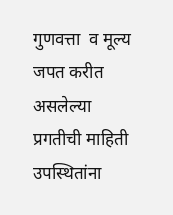गुणवत्ता  व मूल्य जपत करीत असलेल्या प्रगतीची माहिती उपस्थितांना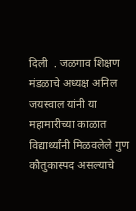दिली  . जळगाव शिक्षण मंडळाचे अध्यक्ष अनिल जयस्वाल यांनी या महामारीच्या काळात विद्यार्थ्यांनी मिळवलेले गुण कौतुकास्पद असल्याचे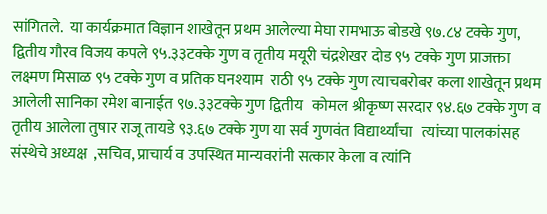सांगितले.  या कार्यक्रमात विज्ञान शाखेतून प्रथम आलेल्या मेघा रामभाऊ बोडखे ९७.८४ टक्के गुण, द्वितीय गौरव विजय कपले ९५.३३टक्के गुण व तृतीय मयूरी चंद्रशेखर दोड ९५ टक्के गुण प्राजक्ता लक्ष्मण मिसाळ ९५ टक्के गुण व प्रतिक घनश्याम  राठी ९५ टक्के गुण त्याचबरोबर कला शाखेतून प्रथम आलेली सानिका रमेश बानाईत ९७.३३टक्के गुण द्वितीय   कोमल श्रीकृष्ण सरदार ९४.६७ टक्के गुण व तृतीय आलेला तुषार राजू तायडे ९३.६७ टक्के गुण या सर्व गुणवंत विद्यार्थ्यांचा   त्यांच्या पालकांसह  संस्थेचे अध्यक्ष  ,सचिव, प्राचार्य व उपस्थित मान्यवरांनी सत्कार केला व त्यांनि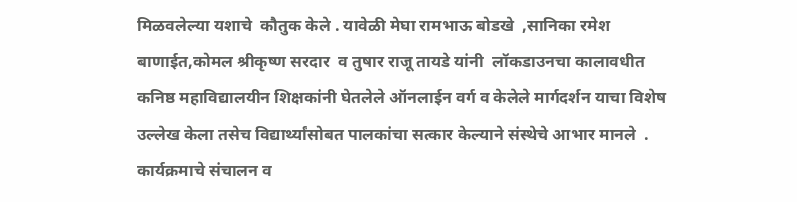मिळवलेल्या यशाचे  कौतुक केले . यावेळी मेघा रामभाऊ बोडखे  ,सानिका रमेश बाणाईत,कोमल श्रीकृष्ण सरदार  व तुषार राजू तायडे यांनी  लॉकडाउनचा कालावधीत कनिष्ठ महाविद्यालयीन शिक्षकांनी घेतलेले ऑनलाईन वर्ग व केलेले मार्गदर्शन याचा विशेष  उल्लेख केला तसेच विद्यार्थ्यांसोबत पालकांचा सत्कार केल्याने संस्थेचे आभार मानले  . कार्यक्रमाचे संचालन व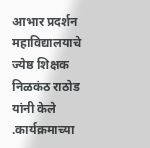आभार प्रदर्शन महाविद्यालयाचे ज्येष्ठ शिक्षक निळकंठ राठोड यांनी केले  .कार्यक्रमाच्या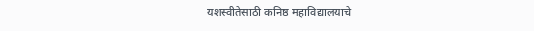यशस्वीतेसाठी कनिष्ठ महाविद्यालयाचे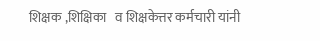शिक्षक ,शिक्षिका   व शिक्षकेत्तर कर्मचारी यांनी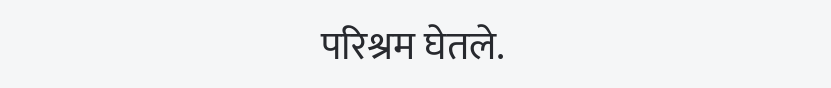परिश्रम घेतले.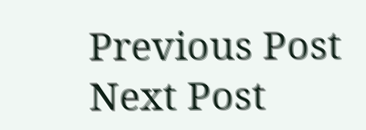Previous Post Next Post